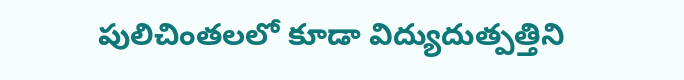పులిచింతలలో కూడా విద్యుదుత్పత్తిని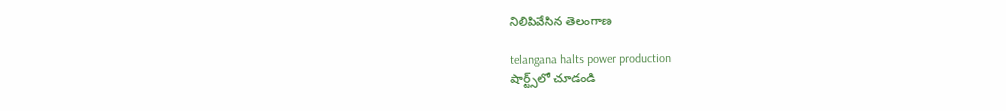నిలిపివేసిన తెలంగాణ

telangana halts power production
షార్ట్స్‌లో చూడండి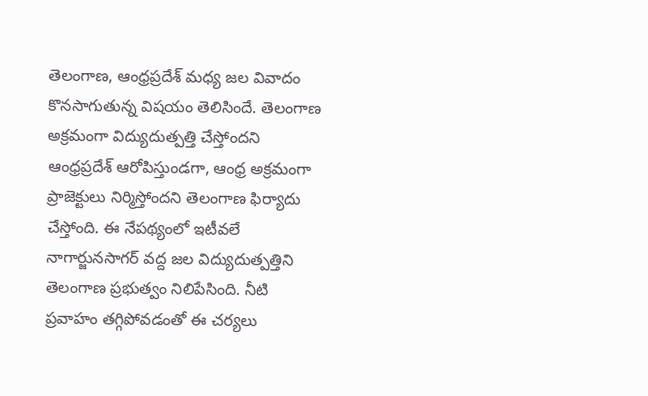తెలంగాణ‌, ఆంధ్ర‌ప్ర‌దేశ్ మ‌ధ్య జ‌ల వివాదం కొనసాగుతున్న విష‌యం తెలిసిందే. తెలంగాణ అక్ర‌మంగా విద్యుదుత్ప‌త్తి చేస్తోంద‌ని ఆంధ్ర‌ప్ర‌దేశ్ ఆరోపిస్తుండ‌గా, ఆంధ్ర అక్ర‌మంగా ప్రాజెక్టులు నిర్మిస్తోంద‌ని తెలంగాణ ఫిర్యాదు చేస్తోంది. ఈ నేప‌థ్యంలో ఇటీవ‌లే నాగార్జునసాగర్ వ‌ద్ద జ‌ల విద్యుదుత్ప‌త్తిని తెలంగాణ ప్ర‌భుత్వం నిలిపేసింది. నీటి ప్రవాహం తగ్గిపోవడంతో ఈ చ‌ర్య‌లు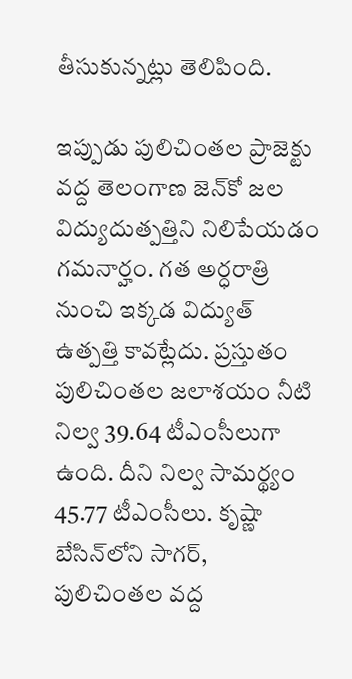తీసుకున్న‌ట్లు తెలిపింది.

ఇప్పుడు పులిచింతల ప్రాజెక్టు వద్ద తెలంగాణ జెన్‌కో జల విద్యుదుత్పత్తిని నిలిపేయ‌డం గ‌మ‌నార్హం. గ‌త‌ అర్ధరాత్రి నుంచి ఇక్కడ విద్యుత్ ఉత్పత్తి కావ‌ట్లేదు. ప్ర‌స్తుతం పులిచింతల జలాశయం నీటి నిల్వ 39.64 టీఎంసీలుగా ఉంది. దీని నిల్వ సామర్థ్యం 45.77 టీఎంసీలు. కృష్ణా బేసిన్‌లోని సాగర్‌, పులిచింతల వద్ద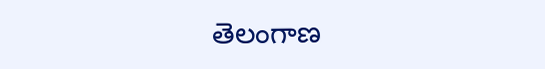తెలంగాణ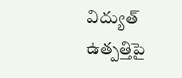విద్యుత్‌ ఉత్పత్తిపై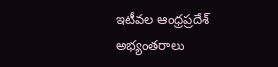ఇటీవ‌ల ఆంధ్ర‌ప్ర‌దేశ్ అభ్యంత‌రాలు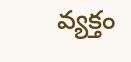వ్య‌క్తం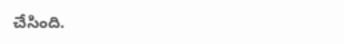చేసింది.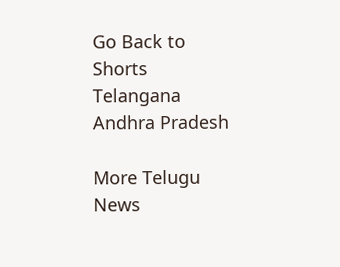Go Back to Shorts
Telangana
Andhra Pradesh

More Telugu News